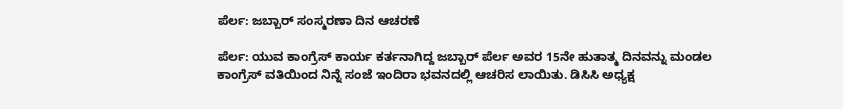ಪೆರ್ಲ: ಜಬ್ಬಾರ್ ಸಂಸ್ಮರಣಾ ದಿನ ಆಚರಣೆ

ಪೆರ್ಲ: ಯುವ ಕಾಂಗ್ರೆಸ್ ಕಾರ್ಯ ಕರ್ತನಾಗಿದ್ದ ಜಬ್ಬಾರ್ ಪೆರ್ಲ ಅವರ 15ನೇ ಹುತಾತ್ಮ ದಿನವನ್ನು ಮಂಡಲ ಕಾಂಗ್ರೆಸ್ ವತಿಯಿಂದ ನಿನ್ನೆ ಸಂಜೆ ಇಂದಿರಾ ಭವನದಲ್ಲಿ ಆಚರಿಸ ಲಾಯಿತು. ಡಿಸಿಸಿ ಅಧ್ಯಕ್ಷ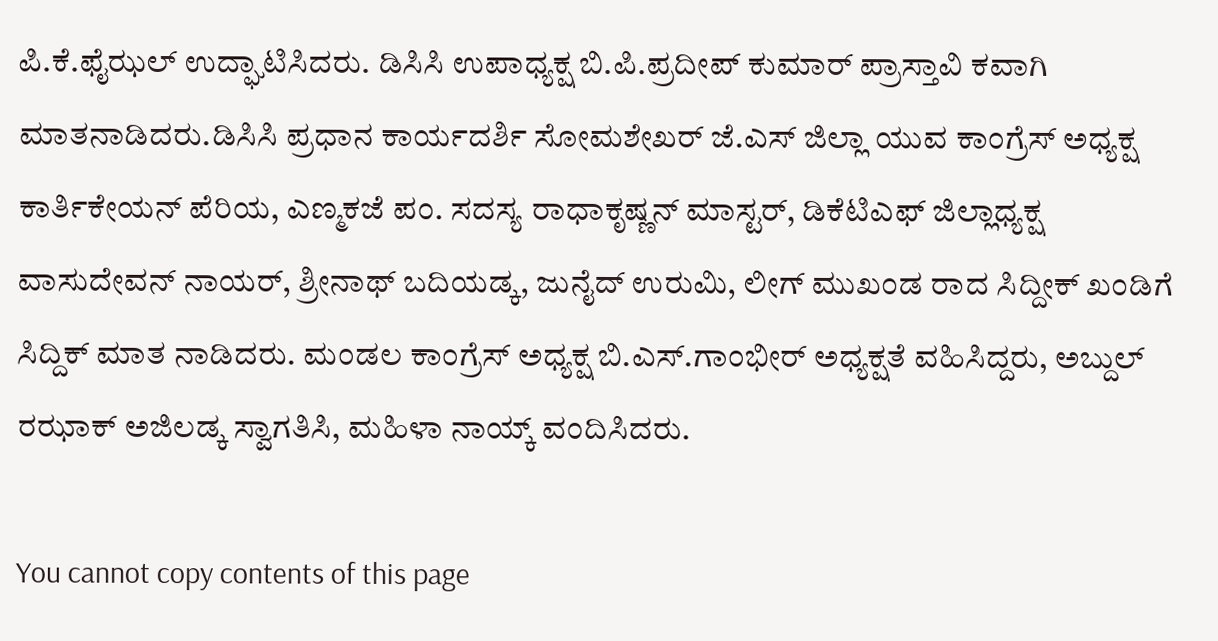ಪಿ.ಕೆ.ಫೈಝಲ್ ಉದ್ಘಾಟಿಸಿದರು. ಡಿಸಿಸಿ ಉಪಾಧ್ಯಕ್ಷ ಬಿ.ಪಿ.ಪ್ರದೀಪ್ ಕುಮಾರ್ ಪ್ರಾಸ್ತಾವಿ ಕವಾಗಿ ಮಾತನಾಡಿದರು.ಡಿಸಿಸಿ ಪ್ರಧಾನ ಕಾರ್ಯದರ್ಶಿ ಸೋಮಶೇಖರ್ ಜೆ.ಎಸ್ ಜಿಲ್ಲಾ ಯುವ ಕಾಂಗ್ರೆಸ್ ಅಧ್ಯಕ್ಷ ಕಾರ್ತಿಕೇಯನ್ ಪೆರಿಯ, ಎಣ್ಮಕಜೆ ಪಂ. ಸದಸ್ಯ ರಾಧಾಕೃಷ್ಣನ್ ಮಾಸ್ಟರ್, ಡಿಕೆಟಿಎಫ್ ಜಿಲ್ಲಾಧ್ಯಕ್ಷ ವಾಸುದೇವನ್ ನಾಯರ್, ಶ್ರೀನಾಥ್ ಬದಿಯಡ್ಕ, ಜುನೈದ್ ಉರುಮಿ, ಲೀಗ್ ಮುಖಂಡ ರಾದ ಸಿದ್ದೀಕ್ ಖಂಡಿಗೆ ಸಿದ್ದಿಕ್ ಮಾತ ನಾಡಿದರು. ಮಂಡಲ ಕಾಂಗ್ರೆಸ್ ಅಧ್ಯಕ್ಷ ಬಿ.ಎಸ್.ಗಾಂಭೀರ್ ಅಧ್ಯಕ್ಷತೆ ವಹಿಸಿದ್ದರು, ಅಬ್ದುಲ್ ರಝಾಕ್ ಅಜಿಲಡ್ಕ ಸ್ವಾಗತಿಸಿ, ಮಹಿಳಾ ನಾಯ್ಕ್ ವಂದಿಸಿದರು.

You cannot copy contents of this page